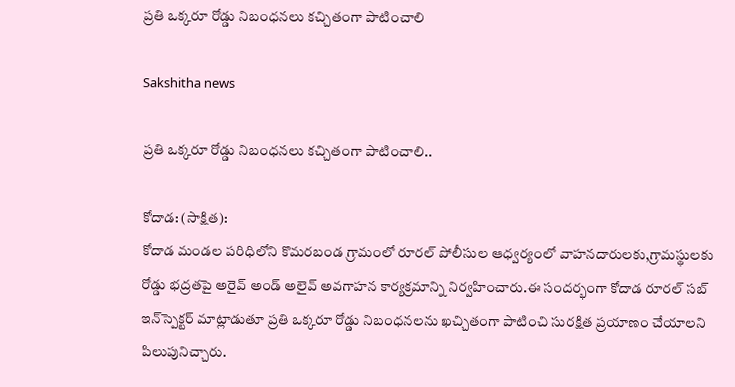ప్రతి ఒక్కరూ రోడ్డు నిబంధనలు కచ్చితంగా పాటించాలి

Sakshitha news

ప్రతి ఒక్కరూ రోడ్డు నిబంధనలు కచ్చితంగా పాటించాలి..

కోదాడ: (సాక్షిత):
కోదాడ మండల పరిధిలోని కొమరబండ గ్రామంలో రూరల్ పోలీసుల ఆధ్వర్యంలో వాహనదారులకు,గ్రామస్థులకు రోడ్డు భద్రతపై అరైవ్ అండ్ అలైవ్ అవగాహన కార్యక్రమాన్ని నిర్వహించారు.ఈ సందర్భంగా కోదాడ రూరల్ సబ్ ఇన్‌స్పెక్టర్ మాట్లాడుతూ ప్రతి ఒక్కరూ రోడ్డు నిబంధనలను ఖచ్చితంగా పాటించి సురక్షిత ప్రయాణం చేయాలని పిలుపునిచ్చారు.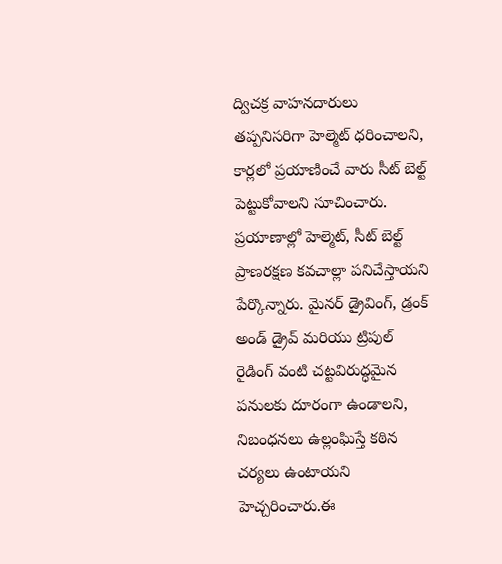ద్విచక్ర వాహనదారులు తప్పనిసరిగా హెల్మెట్ ధరించాలని, కార్లలో ప్రయాణించే వారు సీట్ బెల్ట్ పెట్టుకోవాలని సూచించారు. ప్రయాణాల్లో హెల్మెట్, సీట్ బెల్ట్ ప్రాణరక్షణ కవచాల్లా పనిచేస్తాయని పేర్కొన్నారు. మైనర్ డ్రైవింగ్, డ్రంక్ అండ్ డ్రైవ్ మరియు ట్రిపుల్ రైడింగ్ వంటి చట్టవిరుద్ధమైన పనులకు దూరంగా ఉండాలని, నిబంధనలు ఉల్లంఘిస్తే కఠిన చర్యలు ఉంటాయని హెచ్చరించారు.ఈ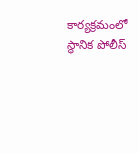కార్యక్రమంలో స్థానిక పోలీస్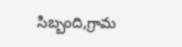సిబ్బంది,గ్రామ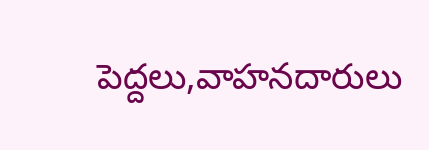పెద్దలు,వాహనదారులు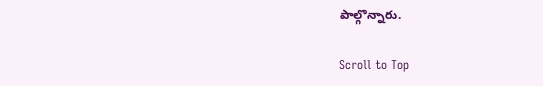పాల్గొన్నారు.

Scroll to Top